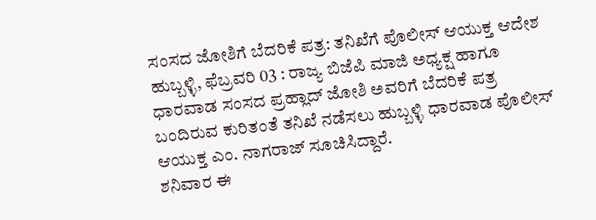ಸಂಸದ ಜೋಶಿಗೆ ಬೆದರಿಕೆ ಪತ್ರ: ತನಿಖೆಗೆ ಪೊಲೀಸ್ ಆಯುಕ್ತ ಆದೇಶ
ಹುಬ್ಬಳ್ಳಿ, ಫೆಬ್ರವರಿ 03 : ರಾಜ್ಯ ಬಿಜೆಪಿ ಮಾಜಿ ಅಧ್ಯಕ್ಷ ಹಾಗೂ ಧಾರವಾಡ ಸಂಸದ ಪ್ರಹ್ಲಾದ್ ಜೋಶಿ ಅವರಿಗೆ ಬೆದರಿಕೆ ಪತ್ರ ಬಂದಿರುವ ಕುರಿತಂತೆ ತನಿಖೆ ನಡೆಸಲು ಹುಬ್ಬಳ್ಳಿ ಧಾರವಾಡ ಪೊಲೀಸ್ ಆಯುಕ್ತ ಎಂ. ನಾಗರಾಜ್ ಸೂಚಿಸಿದ್ದಾರೆ.
ಶನಿವಾರ ಈ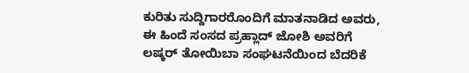ಕುರಿತು ಸುದ್ದಿಗಾರರೊಂದಿಗೆ ಮಾತನಾಡಿದ ಅವರು, ಈ ಹಿಂದೆ ಸಂಸದ ಪ್ರಹ್ಲಾದ್ ಜೋಶಿ ಅವರಿಗೆ ಲಷ್ಕರ್ ತೋಯಿಬಾ ಸಂಘಟನೆಯಿಂದ ಬೆದರಿಕೆ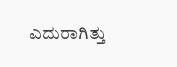ಎದುರಾಗಿತ್ತು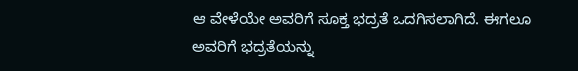ಆ ವೇಳೆಯೇ ಅವರಿಗೆ ಸೂಕ್ತ ಭದ್ರತೆ ಒದಗಿಸಲಾಗಿದೆ. ಈಗಲೂ ಅವರಿಗೆ ಭದ್ರತೆಯನ್ನು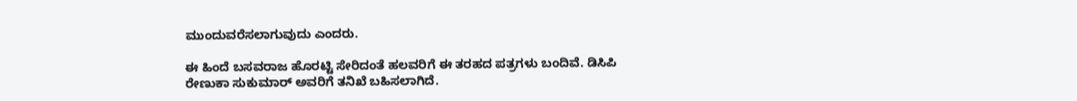ಮುಂದುವರೆಸಲಾಗುವುದು ಎಂದರು.

ಈ ಹಿಂದೆ ಬಸವರಾಜ ಹೊರಟ್ಟಿ ಸೇರಿದಂತೆ ಹಲವರಿಗೆ ಈ ತರಹದ ಪತ್ರಗಳು ಬಂದಿವೆ. ಡಿಸಿಪಿ ರೇಣುಕಾ ಸುಕುಮಾರ್ ಅವರಿಗೆ ತನಿಖೆ ಬಹಿಸಲಾಗಿದೆ.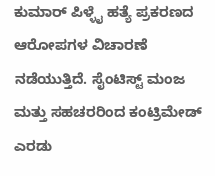ಕುಮಾರ್ ಪಿಳ್ಳೈ ಹತ್ಯೆ ಪ್ರಕರಣದ ಆರೋಪಗಳ ವಿಚಾರಣೆ ನಡೆಯುತ್ತಿದೆ. ಸೈಂಟಿಸ್ಟ್ ಮಂಜ ಮತ್ತು ಸಹಚರರಿಂದ ಕಂಟ್ರಿಮೇಡ್ ಎರಡು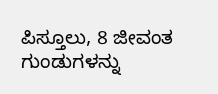ಪಿಸ್ತೂಲು, 8 ಜೀವಂತ ಗುಂಡುಗಳನ್ನು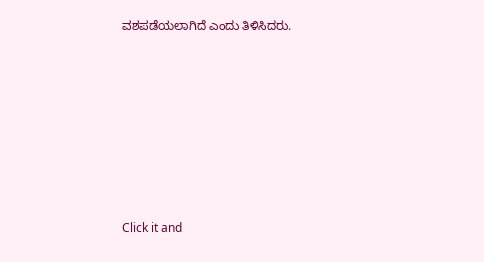ವಶಪಡೆಯಲಾಗಿದೆ ಎಂದು ತಿಳಿಸಿದರು.












Click it and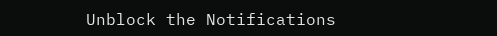Unblock the Notifications